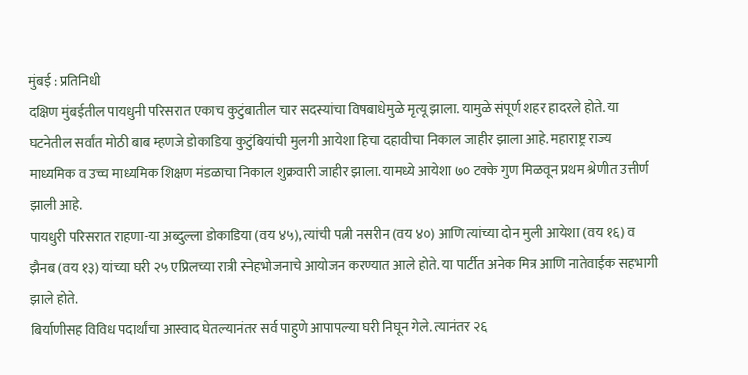मुंबई : प्रतिनिधी
दक्षिण मुंबईतील पायधुनी परिसरात एकाच कुटुंबातील चार सदस्यांचा विषबाधेमुळे मृत्यू झाला. यामुळे संपूर्ण शहर हादरले होते. या घटनेतील सर्वांत मोठी बाब म्हणजे डोकाडिया कुटुंबियांची मुलगी आयेशा हिचा दहावीचा निकाल जाहीर झाला आहे. महाराष्ट्र राज्य माध्यमिक व उच्च माध्यमिक शिक्षण मंडळाचा निकाल शुक्रवारी जाहीर झाला. यामध्ये आयेशा ७० टक्के गुण मिळवून प्रथम श्रेणीत उत्तीर्ण झाली आहे.
पायधुरी परिसरात राहणा-या अब्दुल्ला डोकाडिया (वय ४५), त्यांची पत्नी नसरीन (वय ४०) आणि त्यांच्या दोन मुली आयेशा (वय १६) व झैनब (वय १३) यांच्या घरी २५ एप्रिलच्या रात्री स्नेहभोजनाचे आयोजन करण्यात आले होते. या पार्टीत अनेक मित्र आणि नातेवाईक सहभागी झाले होते.
बिर्याणीसह विविध पदार्थांचा आस्वाद घेतल्यानंतर सर्व पाहुणे आपापल्या घरी निघून गेले. त्यानंतर २६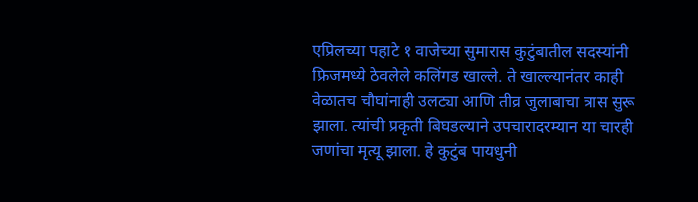एप्रिलच्या पहाटे १ वाजेच्या सुमारास कुटुंबातील सदस्यांनी फ्रिजमध्ये ठेवलेले कलिंगड खाल्ले. ते खाल्ल्यानंतर काही वेळातच चौघांनाही उलट्या आणि तीव्र जुलाबाचा त्रास सुरू झाला. त्यांची प्रकृती बिघडल्याने उपचारादरम्यान या चारही जणांचा मृत्यू झाला. हे कुटुंब पायधुनी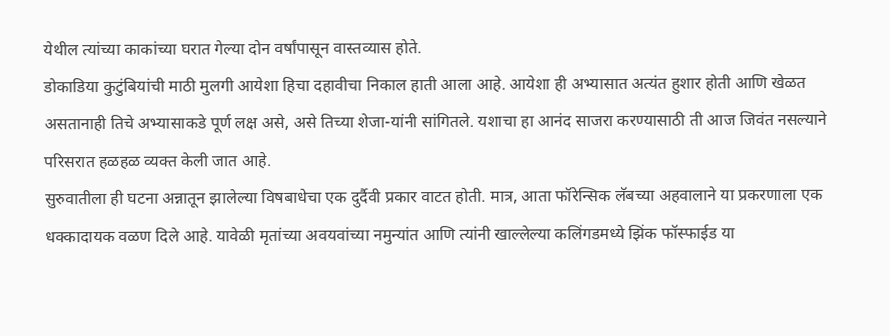येथील त्यांच्या काकांच्या घरात गेल्या दोन वर्षांपासून वास्तव्यास होते.
डोकाडिया कुटुंबियांची माठी मुलगी आयेशा हिचा दहावीचा निकाल हाती आला आहे. आयेशा ही अभ्यासात अत्यंत हुशार होती आणि खेळत असतानाही तिचे अभ्यासाकडे पूर्ण लक्ष असे, असे तिच्या शेजा-यांनी सांगितले. यशाचा हा आनंद साजरा करण्यासाठी ती आज जिवंत नसल्याने परिसरात हळहळ व्यक्त केली जात आहे.
सुरुवातीला ही घटना अन्नातून झालेल्या विषबाधेचा एक दुर्दैवी प्रकार वाटत होती. मात्र, आता फॉरेन्सिक लॅबच्या अहवालाने या प्रकरणाला एक धक्कादायक वळण दिले आहे. यावेळी मृतांच्या अवयवांच्या नमुन्यांत आणि त्यांनी खाल्लेल्या कलिंगडमध्ये झिंक फॉस्फाईड या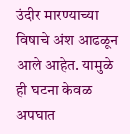उंदीर मारण्याच्या विषाचे अंश आढळून आले आहेत. यामुळे ही घटना केवळ अपघात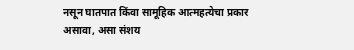नसून घातपात किंवा सामूहिक आत्महत्येचा प्रकार असावा, असा संशय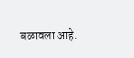बळावला आहे.